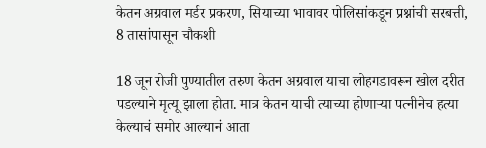केतन अग्रवाल मर्डर प्रकरण, सियाच्या भावावर पोलिसांकडून प्रश्नांची सरबत्ती, 8 तासांपासून चौकशी

18 जून रोजी पुण्यातील तरुण केतन अग्रवाल याचा लोहगडावरून खोल दरीत पडल्याने मृत्यू झाला होता. मात्र केतन याची त्याच्या होणाऱ्या पत्नीनेच हत्या केल्याचं समोर आल्यानं आता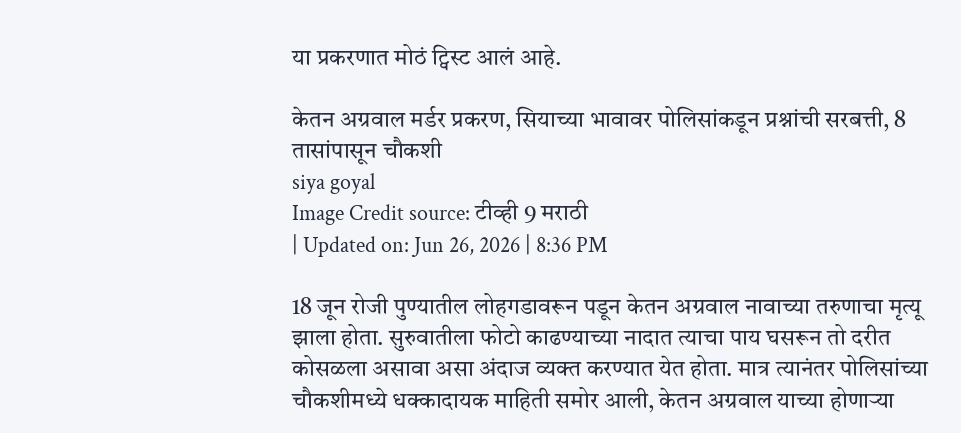या प्रकरणात मोठं ट्विस्ट आलं आहे.

केतन अग्रवाल मर्डर प्रकरण, सियाच्या भावावर पोलिसांकडून प्रश्नांची सरबत्ती, 8 तासांपासून चौकशी
siya goyal
Image Credit source: टीव्ही 9 मराठी
| Updated on: Jun 26, 2026 | 8:36 PM

18 जून रोजी पुण्यातील लोहगडावरून पडून केतन अग्रवाल नावाच्या तरुणाचा मृत्यू झाला होता. सुरुवातीला फोटो काढण्याच्या नादात त्याचा पाय घसरून तो दरीत कोसळला असावा असा अंदाज व्यक्त करण्यात येत होता. मात्र त्यानंतर पोलिसांच्या चौकशीमध्ये धक्कादायक माहिती समोर आली, केतन अग्रवाल याच्या होणाऱ्या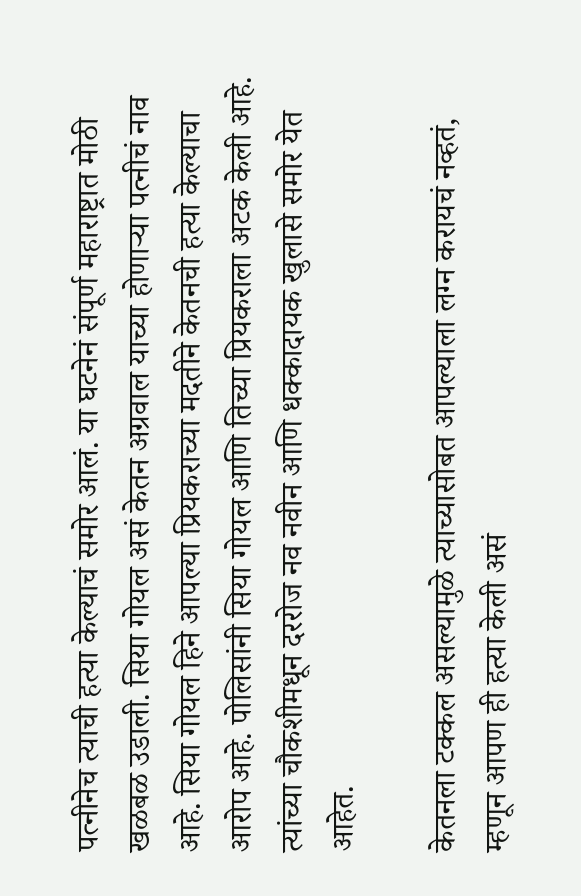पत्नीनेच त्याची हत्या केल्याचं समोर आलं. या घटनेनं संपूर्ण महाराष्ट्रात मोठी खळबळ उडाली. सिया गोयल असं केतन अग्रवाल याच्या होणाऱ्या पत्नीचं नाव आहे. सिया गोयल हिने आपल्या प्रियकराच्या मदतीने केतनची हत्या केल्याचा आरोप आहे. पोलिसांनी सिया गोयल आणि तिच्या प्रियकराला अटक केली आहे. त्यांच्या चौकशीमधून दररोज नव नवीन आणि धक्कादायक खुलासे समोर येत आहेत.

केतनला टक्कल असल्यामुळे त्याच्यासोबत आपल्याला लग्न करायचं नव्हतं, म्हणून आपण ही हत्या केली असं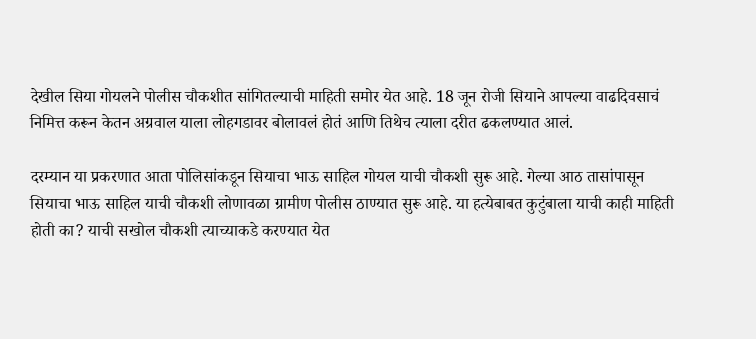देखील सिया गोयलने पोलीस चौकशीत सांगितल्याची माहिती समोर येत आहे. 18 जून रोजी सियाने आपल्या वाढदिवसाचं निमित्त करून केतन अग्रवाल याला लोहगडावर बोलावलं होतं आणि तिथेच त्याला दरीत ढकलण्यात आलं.

दरम्यान या प्रकरणात आता पोलिसांकडून सियाचा भाऊ साहिल गोयल याची चौकशी सुरू आहे. गेल्या आठ तासांपासून   सियाचा भाऊ साहिल याची चौकशी लोणावळा ग्रामीण पोलीस ठाण्यात सुरू आहे. या हत्येबाबत कुटुंबाला याची काही माहिती होती का? याची सखोल चौकशी त्याच्याकडे करण्यात येत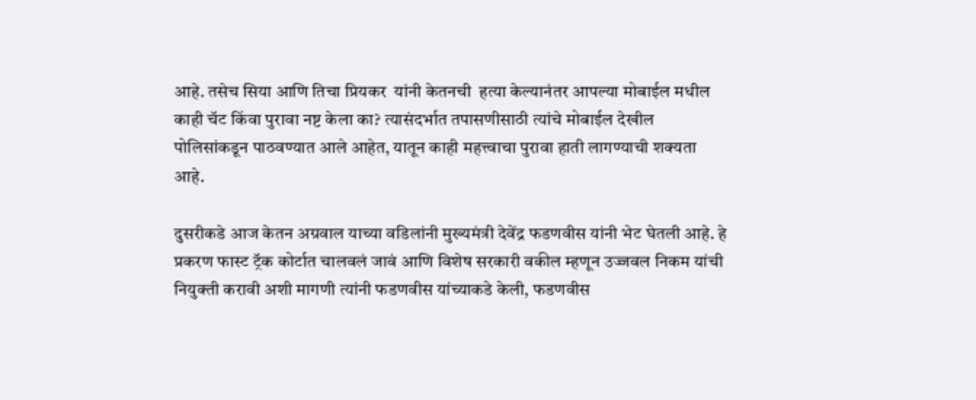आहे. तसेच सिया आणि तिचा प्रियकर  यांनी केतनची  हत्या केल्यानंतर आपल्या मोबाईल मधील काही चॅट किंवा पुरावा नष्ट केला का? त्यासंदर्भात तपासणीसाठी त्यांचे मोबाईल देखील पोलिसांकडून पाठवण्यात आले आहेत, यातून काही महत्त्वाचा पुरावा हाती लागण्याची शक्यता आहे.

दुसरीकडे आज केतन अग्रवाल याच्या वडिलांनी मुख्यमंत्री देवेंद्र फडणवीस यांनी भेट घेतली आहे. हे प्रकरण फास्ट ट्रॅक कोर्टात चालवलं जावं आणि विशेष सरकारी वकील म्हणून उज्जवल निकम यांची नियुक्ती करावी अशी मागणी त्यांनी फडणवीस यांच्याकडे केली, फडणवीस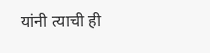यांनी त्याची ही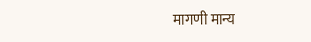मागणी मान्य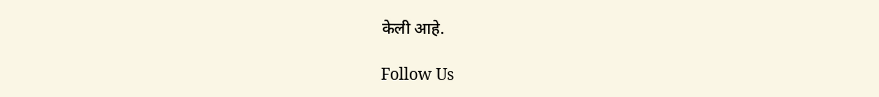केली आहे.

Follow Us